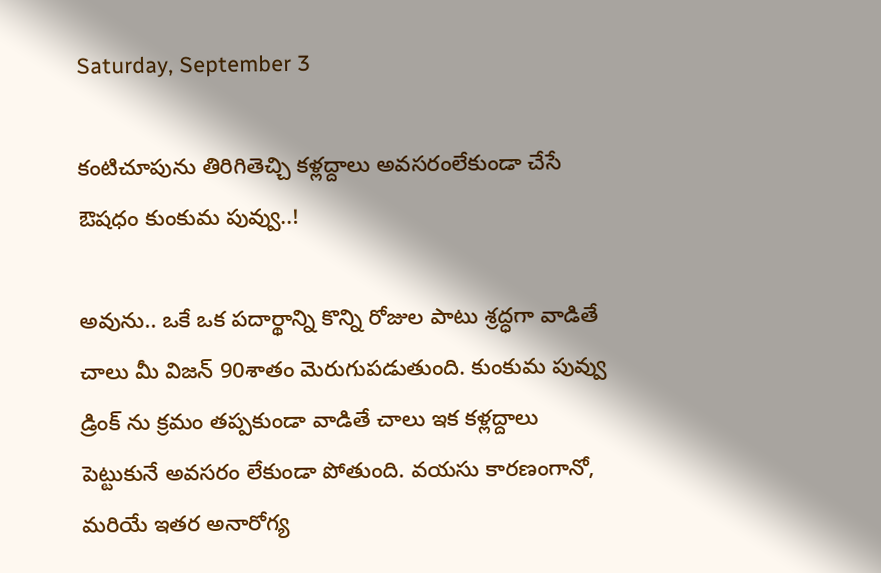Saturday, September 3

కంటిచూపును తిరిగితెచ్చి కళ్లద్దాలు అవసరంలేకుండా చేసే ఔషధం కుంకుమ పువ్వు..!

అవును.. ఒకే ఒక పదార్థాన్ని కొన్ని రోజుల పాటు శ్రద్ధగా వాడితే చాలు మీ విజన్ 90శాతం మెరుగుపడుతుంది. కుంకుమ పువ్వు డ్రింక్ ను క్రమం తప్పకుండా వాడితే చాలు ఇక కళ్లద్దాలు పెట్టుకునే అవసరం లేకుండా పోతుంది. వయసు కారణంగానో, మరియే ఇతర అనారోగ్య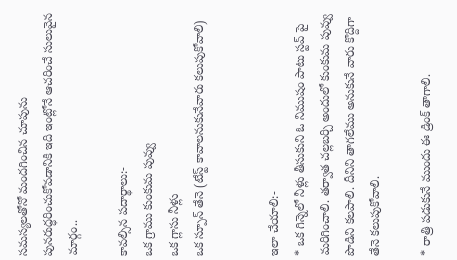సమస్యలతోనో మందగించిన చూపును పునరుద్ధరించుకోవడానికి ఇది ఇంట్లోనే ఆచరించే సులువైన మార్గం..

కావల్సిన పదార్థాలు:-
ఒక గ్రాము కుంకుమ పువ్వు
ఒక గ్లాసు నీళ్లు
ఒక స్పూన్ తేనె (టేస్ట్ కావాలనుకునేవారు కలుపుకోవాలి)


ఇలా చేయాలి:-
* ఒక గిన్నెలో నీళ్లు తీసుకుని ఓ నిముషం పాటు స్టవ్ పై మరిగించాలి. తర్వాత చల్లబర్చి అందులో కుంకుమ పువ్వు పొడిని కలపాలి. దీనిని తాగలేము అనుకునే వారు కొద్దిగా తేనె కలుపుకోవాలి.

* రాత్రి పడుకునే ముందు ఈ డ్రింక్ తాగాలి.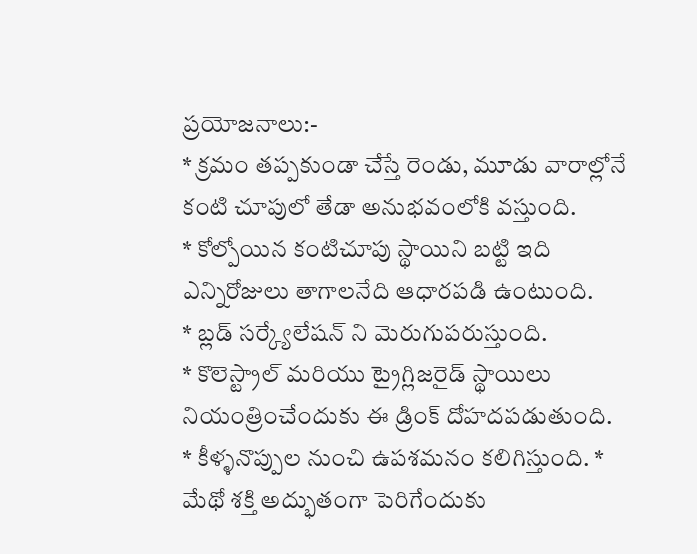ప్రయోజనాలు:-
* క్రమం తప్పకుండా చేస్తే రెండు, మూడు వారాల్లోనే కంటి చూపులో తేడా అనుభవంలోకి వస్తుంది.
* కోల్పోయిన కంటిచూపు స్థాయిని బట్టి ఇది ఎన్నిరోజులు తాగాలనేది ఆధారపడి ఉంటుంది.
* బ్లడ్ సర్క్యేలేషన్ ని మెరుగుపరుస్తుంది.
* కొలెస్ట్రాల్ మరియు ట్రైగ్లిజరైడ్ స్థాయిలు నియంత్రించేందుకు ఈ డ్రింక్ దోహదపడుతుంది.
* కీళ్ళనొప్పుల నుంచి ఉపశమనం కలిగిస్తుంది. * మేథో శక్తి అద్భుతంగా పెరిగేందుకు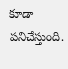కూడా పనిచేస్తుంది.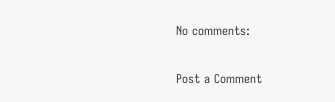No comments:

Post a Comment